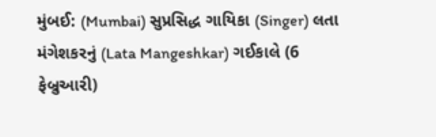મુંબઈ: (Mumbai) સુપ્રસિદ્ધ ગાયિકા (Singer) લતા મંગેશકરનું (Lata Mangeshkar) ગઈકાલે (6 ફેબ્રુઆરી)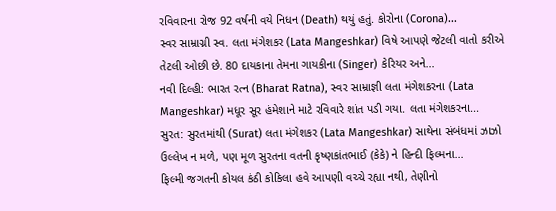રવિવારના રોજ 92 વર્ષની વયે નિધન (Death) થયું હતું. કોરોના (Corona)...
સ્વર સામ્રાગ્ની સ્વ. લતા મંગેશકર (Lata Mangeshkar) વિષે આપણે જેટલી વાતો કરીએ તેટલી ઓછી છે. 80 દાયકાના તેમના ગાયકીના (Singer) કેરિયર અને...
નવી દિલ્હી: ભારત રત્ન (Bharat Ratna), સ્વર સામ્રાજ્ઞી લતા મંગેશકરના (Lata Mangeshkar) મધૂર સૂર હંમેશાને માટે રવિવારે શાંત પડી ગયા. લતા મંગેશકરના...
સુરત: સુરતમાંથી (Surat) લતા મંગેશકર (Lata Mangeshkar) સાથેના સંબંધમાં ઝાઝો ઉલ્લેખ ન મળે, પણ મૂળ સુરતના વતની કૃષ્ણકાંતભાઈ (કેકે) ને હિન્દી ફિલ્મના...
ફિલ્મી જગતની કોયલ કંઠી કોકિલા હવે આપણી વચ્ચે રહ્યા નથી, તેણીનો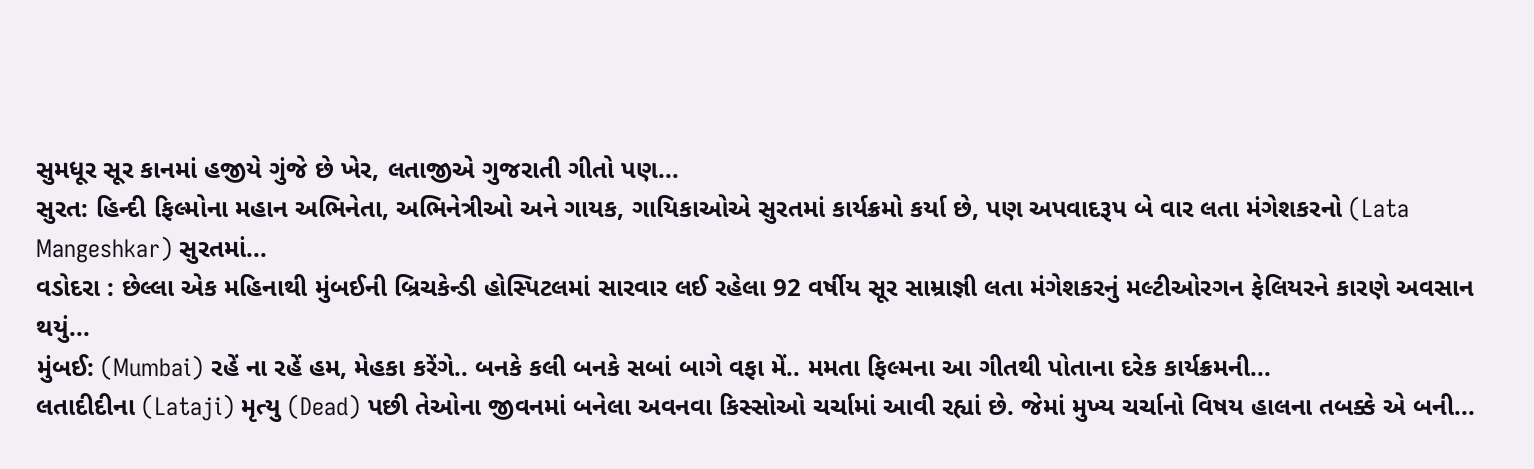સુમધૂર સૂર કાનમાં હજીયે ગુંજે છે ખેર, લતાજીએ ગુજરાતી ગીતો પણ...
સુરત: હિન્દી ફિલ્મોના મહાન અભિનેતા, અભિનેત્રીઓ અને ગાયક, ગાયિકાઓએ સુરતમાં કાર્યક્રમો કર્યા છે, પણ અપવાદરૂપ બે વાર લતા મંગેશકરનો (Lata Mangeshkar) સુરતમાં...
વડોદરા : છેલ્લા એક મહિનાથી મુંબઈની બ્રિચકેન્ડી હોસ્પિટલમાં સારવાર લઈ રહેલા 92 વર્ષીય સૂર સામ્રાજ્ઞી લતા મંગેશકરનું મલ્ટીઓરગન ફેલિયરને કારણે અવસાન થયું...
મુંબઈ: (Mumbai) રહેં ના રહેં હમ, મેહકા કરેંગે.. બનકે કલી બનકે સબાં બાગે વફા મેં.. મમતા ફિલ્મના આ ગીતથી પોતાના દરેક કાર્યક્રમની...
લતાદીદીના (Lataji) મૃત્યુ (Dead) પછી તેઓના જીવનમાં બનેલા અવનવા કિસ્સોઓ ચર્ચામાં આવી રહ્યાં છે. જેમાં મુખ્ય ચર્ચાનો વિષય હાલના તબક્કે એ બની...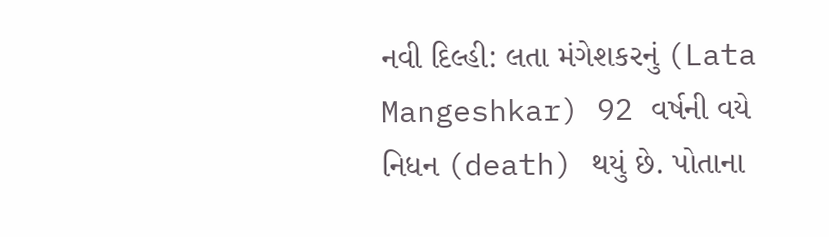નવી દિલ્હી: લતા મંગેશકરનું (Lata Mangeshkar) 92 વર્ષની વયે નિધન (death) થયું છે. પોતાના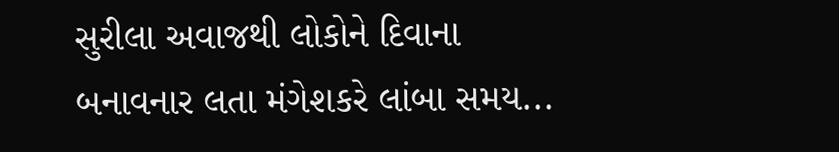સુરીલા અવાજથી લોકોને દિવાના બનાવનાર લતા મંગેશકરે લાંબા સમય...